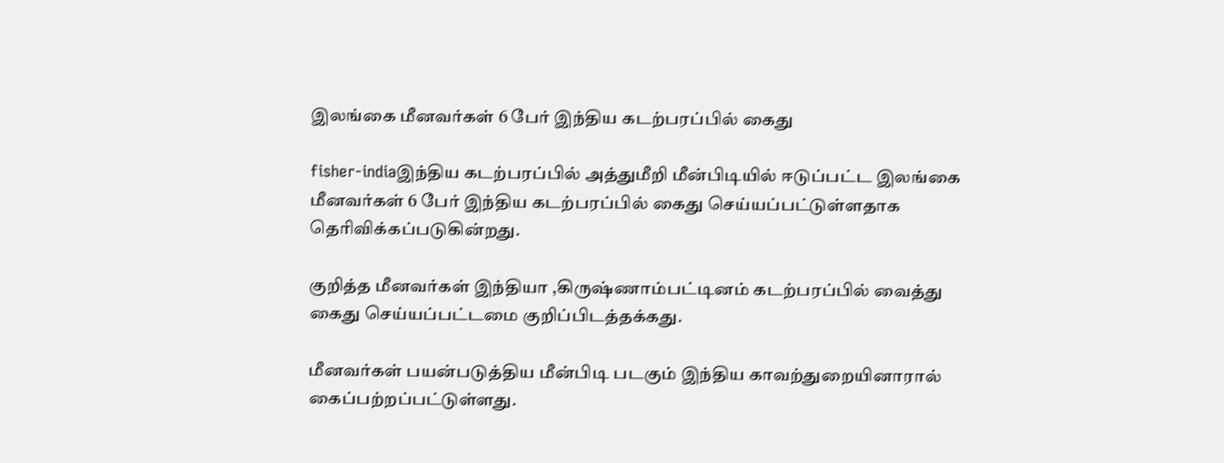இலங்கை மீனவர்கள் 6 பேர் இந்திய கடற்பரப்பில் கைது

fisher-indiaஇந்திய கடற்பரப்பில் அத்துமீறி மீன்பிடியில் ஈடுப்பட்ட இலங்கை மீனவர்கள் 6 பேர் இந்திய கடற்பரப்பில் கைது செய்யப்பட்டுள்ளதாக தெரிவிக்கப்படுகின்றது.

குறித்த மீனவர்கள் இந்தியா ,கிருஷ்ணாம்பட்டினம் கடற்பரப்பில் வைத்து கைது செய்யப்பட்டமை குறிப்பிடத்தக்கது.

மீனவர்கள் பயன்படுத்திய மீன்பிடி படகும் இந்திய காவற்துறையினாரால் கைப்பற்றப்பட்டுள்ளது.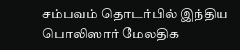சம்பவம் தொடர்பில் இந்திய பொலிஸார் மேலதிக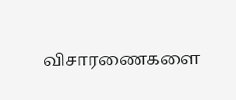விசாரணைகளை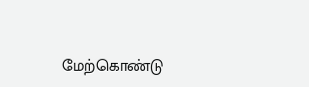மேற்கொண்டு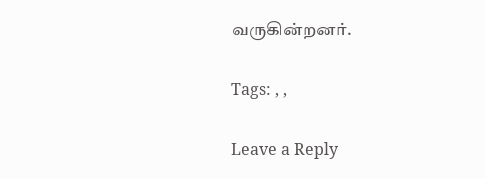வருகின்றனர்.

Tags: , ,

Leave a Reply